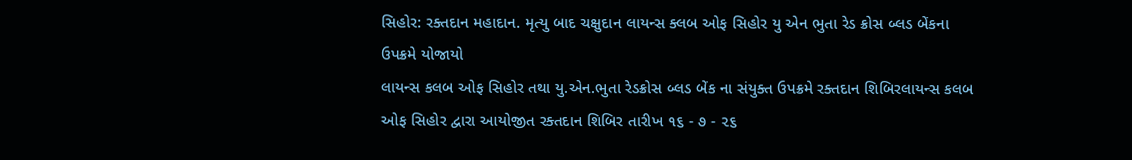સિહોર: રક્તદાન મહાદાન. મૃત્યુ બાદ ચક્ષુદાન લાયન્સ ક્લબ ઓફ સિહોર યુ એન ભુતા રેડ ક્રોસ બ્લડ બેંકના ઉપક્રમે યોજાયો
લાયન્સ કલબ ઓફ સિહોર તથા યુ.એન.ભુતા રેડક્રોસ બ્લડ બેંક ના સંયુક્ત ઉપક્રમે રક્તદાન શિબિરલાયન્સ કલબ ઓફ સિહોર દ્વારા આયોજીત રક્તદાન શિબિર તારીખ ૧૬ - ૭ - ૨૬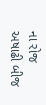ના રોજ અષાઢી બીજ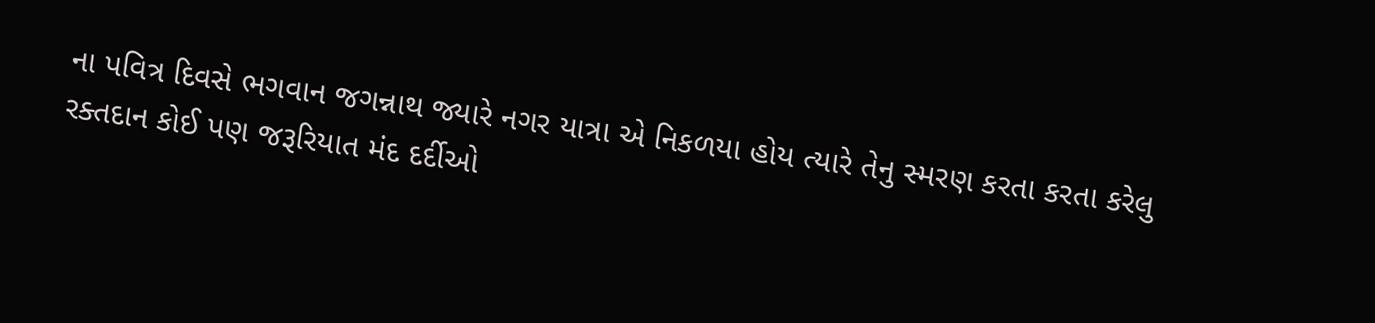ના પવિત્ર દિવસે ભગવાન જગન્નાથ જ્યારે નગર યાત્રા એ નિકળયા હોય ત્યારે તેનુ સ્મરણ કરતા કરતા કરેલુ રક્તદાન કોઈ પણ જરૂરિયાત મંદ દર્દીઓ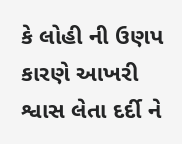કે લોહી ની ઉણપ કારણે આખરી શ્વાસ લેતા દર્દી ને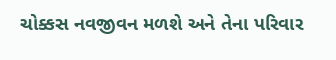ચોક્કસ નવજીવન મળશે અને તેના પરિવાર